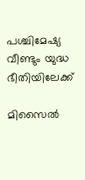പശ്ചിമേഷ്യ വീണ്ടും യുദ്ധ ഭീതിയിലേക്ക്

മിസൈല്‍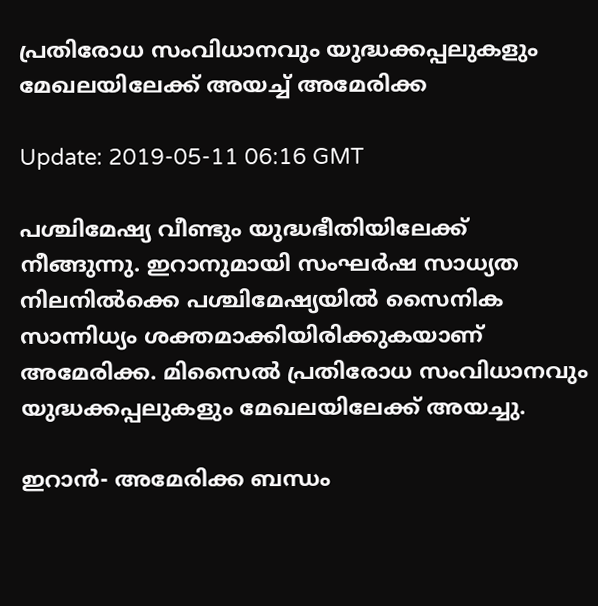പ്രതിരോധ സംവിധാനവും യുദ്ധക്കപ്പലുകളും മേഖലയിലേക്ക് അയച്ച് അമേരിക്ക

Update: 2019-05-11 06:16 GMT

പശ്ചിമേഷ്യ വീണ്ടും യുദ്ധഭീതിയിലേക്ക് നീങ്ങുന്നു. ഇറാനുമായി സംഘര്‍ഷ സാധ്യത നിലനില്‍ക്കെ പശ്ചിമേഷ്യയില്‍ സൈനിക സാന്നിധ്യം ശക്തമാക്കിയിരിക്കുകയാണ് അമേരിക്ക. മിസൈല്‍ പ്രതിരോധ സംവിധാനവും യുദ്ധക്കപ്പലുകളും മേഖലയിലേക്ക് അയച്ചു.

ഇറാന്‍- അമേരിക്ക ബന്ധം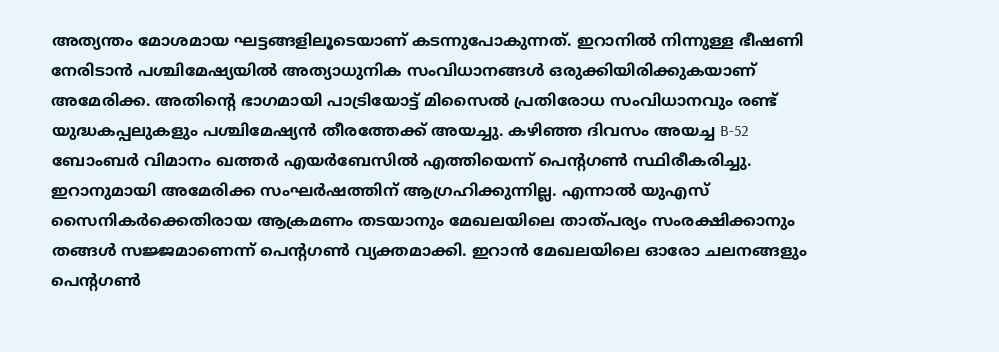അത്യന്തം മോശമായ ഘട്ടങ്ങളിലൂടെയാണ് കടന്നുപോകുന്നത്. ഇറാനില്‍ നിന്നുള്ള ഭീഷണി നേരിടാന്‍ പശ്ചിമേഷ്യയില്‍ അത്യാധുനിക സംവിധാനങ്ങള്‍ ഒരുക്കിയിരിക്കുകയാണ് അമേരിക്ക. അതിന്റെ ഭാഗമായി പാട്രിയോട്ട് മിസൈല്‍ പ്രതിരോധ സംവിധാനവും രണ്ട് യുദ്ധകപ്പലുകളും പശ്ചിമേഷ്യന്‍ തീരത്തേക്ക് അയച്ചു. കഴിഞ്ഞ ദിവസം അയച്ച B-52 ബോംബര്‍ വിമാനം ഖത്തര്‍ എയര്‍ബേസില്‍ എത്തിയെന്ന് പെന്റഗണ്‍ സ്ഥിരീകരിച്ചു. ഇറാനുമായി അമേരിക്ക സംഘര്‍ഷത്തിന് ആഗ്രഹിക്കുന്നില്ല. എന്നാല്‍ യുഎസ് സൈനികര്‍ക്കെതിരായ ആക്രമണം തടയാനും മേഖലയിലെ താത്പര്യം സംരക്ഷിക്കാനും തങ്ങള്‍ സജ്ജമാണെന്ന് പെന്റഗണ്‍ വ്യക്തമാക്കി. ഇറാന്‍ മേഖലയിലെ ഓരോ ചലനങ്ങളും പെന്റഗണ്‍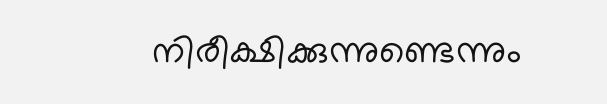നിരീക്ഷിക്കുന്നുണ്ടെന്നും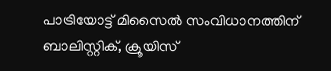പാട്രിയോട്ട് മിസൈല്‍ സംവിധാനത്തിന് ബാലിസ്റ്റിക്, ക്രൂയിസ്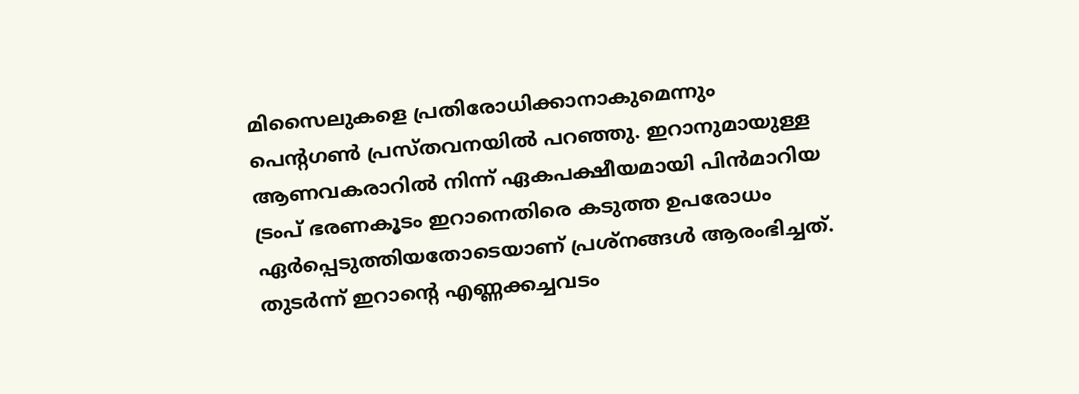മിസൈലുകളെ പ്രതിരോധിക്കാനാകുമെന്നും പെന്റഗണ്‍ പ്രസ്തവനയില്‍ പറഞ്ഞു. ഇറാനുമായുള്ള ആണവകരാറില്‍ നിന്ന് ഏകപക്ഷീയമായി പിന്‍മാറിയ ട്രംപ് ഭരണകൂടം ഇറാനെതിരെ കടുത്ത ഉപരോധം ഏര്‍പ്പെടുത്തിയതോടെയാണ് പ്രശ്നങ്ങള്‍ ആരംഭിച്ചത്. തുടര്‍ന്ന് ഇറാന്റെ എണ്ണക്കച്ചവടം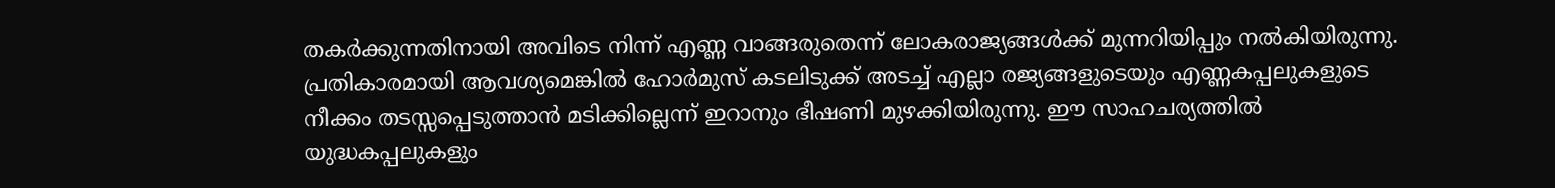തകര്‍ക്കുന്നതിനായി അവിടെ നിന്ന് എണ്ണ വാങ്ങരുതെന്ന് ലോകരാജ്യങ്ങള്‍ക്ക് മുന്നറിയിപ്പും നല്‍കിയിരുന്നു. പ്രതികാരമായി ആവശ്യമെങ്കില്‍ ഹോര്‍മുസ് കടലിടുക്ക് അടച്ച് എല്ലാ രജ്യങ്ങളുടെയും എണ്ണകപ്പലുകളുടെ നീക്കം തടസ്സപ്പെടുത്താന്‍ മടിക്കില്ലെന്ന് ഇറാനും ഭീഷണി മുഴക്കിയിരുന്നു. ഈ സാഹചര്യത്തില്‍ യുദ്ധകപ്പലുകളും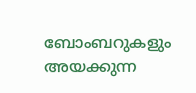ബോംബറുകളും അയക്കുന്ന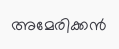അമേരിക്കന്‍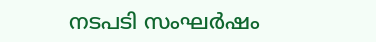നടപടി സംഘര്‍ഷം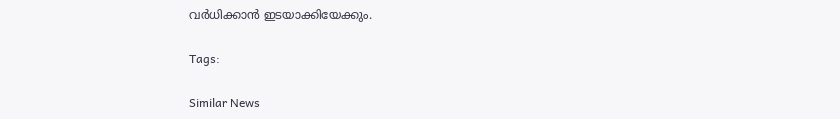വര്‍ധിക്കാന്‍ ഇടയാക്കിയേക്കും.

Tags:

Similar News